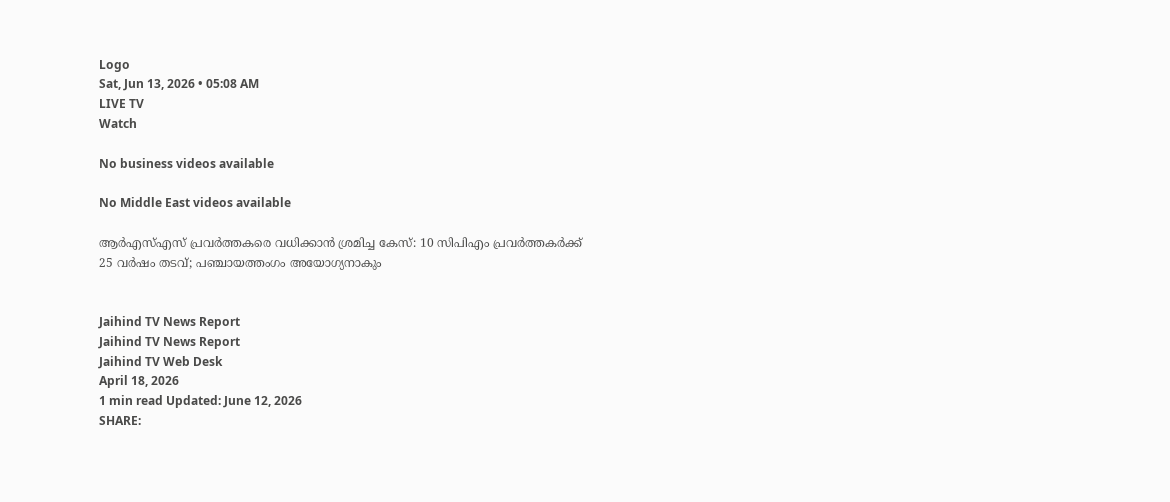Logo
Sat, Jun 13, 2026 • 05:08 AM
LIVE TV
Watch

No business videos available

No Middle East videos available

ആർഎസ്എസ് പ്രവർത്തകരെ വധിക്കാൻ ശ്രമിച്ച കേസ്: 10 സി‌പി‌എം പ്രവർത്തകർക്ക് 25 വർഷം തടവ്; പഞ്ചായത്തംഗം അയോഗ്യനാകും


Jaihind TV News Report
Jaihind TV News Report
Jaihind TV Web Desk
April 18, 2026
1 min read Updated: June 12, 2026
SHARE: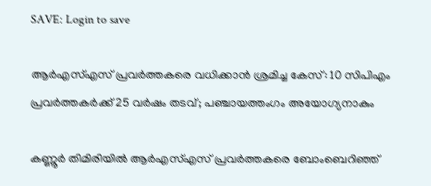SAVE: Login to save

ആർഎസ്എസ് പ്രവർത്തകരെ വധിക്കാൻ ശ്രമിച്ച കേസ്: 10 സി‌പി‌എം പ്രവർത്തകർക്ക് 25 വർഷം തടവ്; പഞ്ചായത്തംഗം അയോഗ്യനാകും

കണ്ണൂർ തിമിരിയിൽ ആർഎസ്എസ് പ്രവർത്തകരെ ബോംബെറിഞ്ഞ്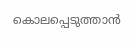കൊലപ്പെടുത്താൻ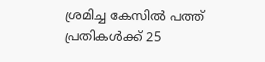ശ്രമിച്ച കേസിൽ പത്ത് പ്രതികൾക്ക് 25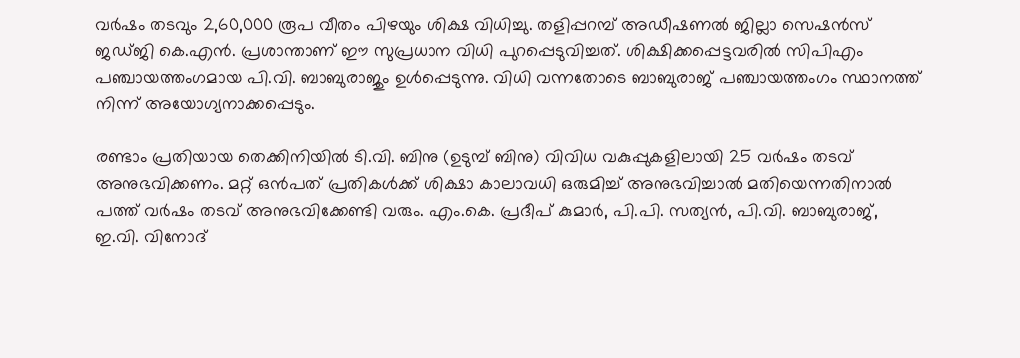വർഷം തടവും 2,60,000 രൂപ വീതം പിഴയും ശിക്ഷ വിധിച്ചു. തളിപ്പറമ്പ് അഡീഷണൽ ജില്ലാ സെഷൻസ് ജഡ്ജി കെ.എൻ. പ്രശാന്താണ് ഈ സുപ്രധാന വിധി പുറപ്പെടുവിച്ചത്. ശിക്ഷിക്കപ്പെട്ടവരിൽ സി‌പി‌എം പഞ്ചായത്തംഗമായ പി.വി. ബാബുരാജും ഉൾപ്പെടുന്നു. വിധി വന്നതോടെ ബാബുരാജ് പഞ്ചായത്തംഗം സ്ഥാനത്ത് നിന്ന് അയോഗ്യനാക്കപ്പെടും.

രണ്ടാം പ്രതിയായ തെക്കിനിയിൽ ടി.വി. ബിനു (ഉടുമ്പ് ബിനു) വിവിധ വകുപ്പുകളിലായി 25 വർഷം തടവ് അനുഭവിക്കണം. മറ്റ് ഒൻപത് പ്രതികൾക്ക് ശിക്ഷാ കാലാവധി ഒരുമിച്ച് അനുഭവിച്ചാൽ മതിയെന്നതിനാൽ പത്ത് വർഷം തടവ് അനുഭവിക്കേണ്ടി വരും. എം.കെ. പ്രദീപ് കുമാർ, പി.പി. സത്യൻ, പി.വി. ബാബുരാജ്, ഇ.വി. വിനോദ്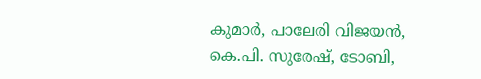കുമാർ, പാലേരി വിജയൻ, കെ.പി. സുരേഷ്, ടോബി,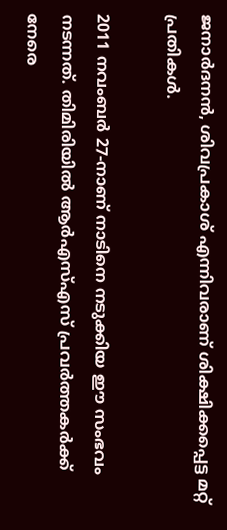ജനാർദനൻ, ശിവപ്രകാശ് എന്നിവരാണ് ശിക്ഷിക്കപ്പെട്ട മറ്റ് പ്രതികൾ.

2011 നവംബർ 27-നാണ് നാടിനെ നടുക്കിയ ഈ സംഭവം നടന്നത്. തിമിരിയിൽ ആർഎസ്എസ് പ്രവർത്തകർക്ക് നേരെ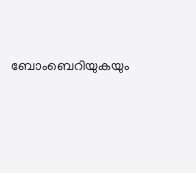ബോംബെറിയുകയും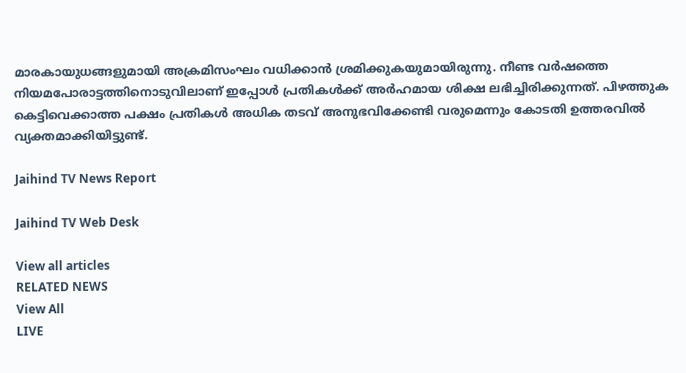മാരകായുധങ്ങളുമായി അക്രമിസംഘം വധിക്കാൻ ശ്രമിക്കുകയുമായിരുന്നു. നീണ്ട വർഷത്തെ നിയമപോരാട്ടത്തിനൊടുവിലാണ് ഇപ്പോൾ പ്രതികൾക്ക് അർഹമായ ശിക്ഷ ലഭിച്ചിരിക്കുന്നത്. പിഴത്തുക കെട്ടിവെക്കാത്ത പക്ഷം പ്രതികൾ അധിക തടവ് അനുഭവിക്കേണ്ടി വരുമെന്നും കോടതി ഉത്തരവിൽ വ്യക്തമാക്കിയിട്ടുണ്ട്.

Jaihind TV News Report

Jaihind TV Web Desk

View all articles
RELATED NEWS
View All
LIVE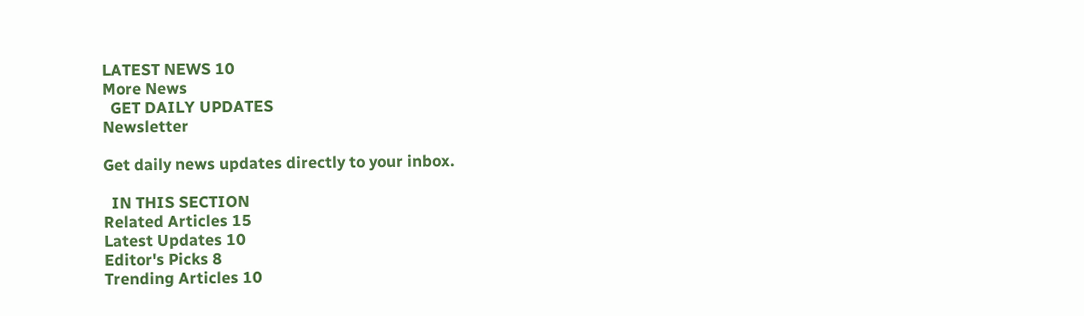LATEST NEWS 10
More News
  GET DAILY UPDATES
Newsletter

Get daily news updates directly to your inbox.

  IN THIS SECTION
Related Articles 15
Latest Updates 10
Editor's Picks 8
Trending Articles 10